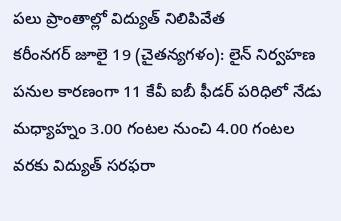పలు ప్రాంతాల్లో విద్యుత్ నిలిపివేత
కరీంనగర్ జూలై 19 (చైతన్యగళం): లైన్ నిర్వహణ పనుల కారణంగా 11 కేవీ ఐబీ ఫీడర్ పరిధిలో నేడు మధ్యాహ్నం 3.00 గంటల నుంచి 4.00 గంటల వరకు విద్యుత్ సరఫరా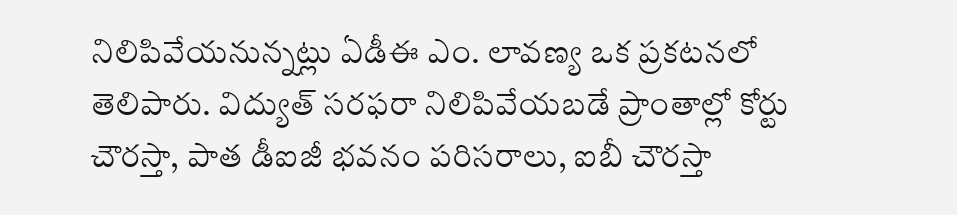నిలిపివేయనున్నట్లు ఏడీఈ ఎం. లావణ్య ఒక ప్రకటనలో తెలిపారు. విద్యుత్ సరఫరా నిలిపివేయబడే ప్రాంతాల్లో కోర్టు చౌరస్తా, పాత డీఐజీ భవనం పరిసరాలు, ఐబీ చౌరస్తా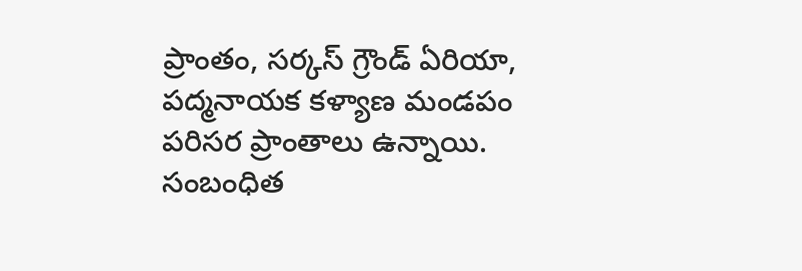ప్రాంతం, సర్కస్ గ్రౌండ్ ఏరియా, పద్మనాయక కళ్యాణ మండపం పరిసర ప్రాంతాలు ఉన్నాయి. సంబంధిత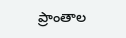ప్రాంతాల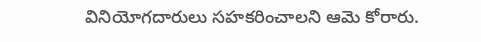వినియోగదారులు సహకరించాలని ఆమె కోరారు.